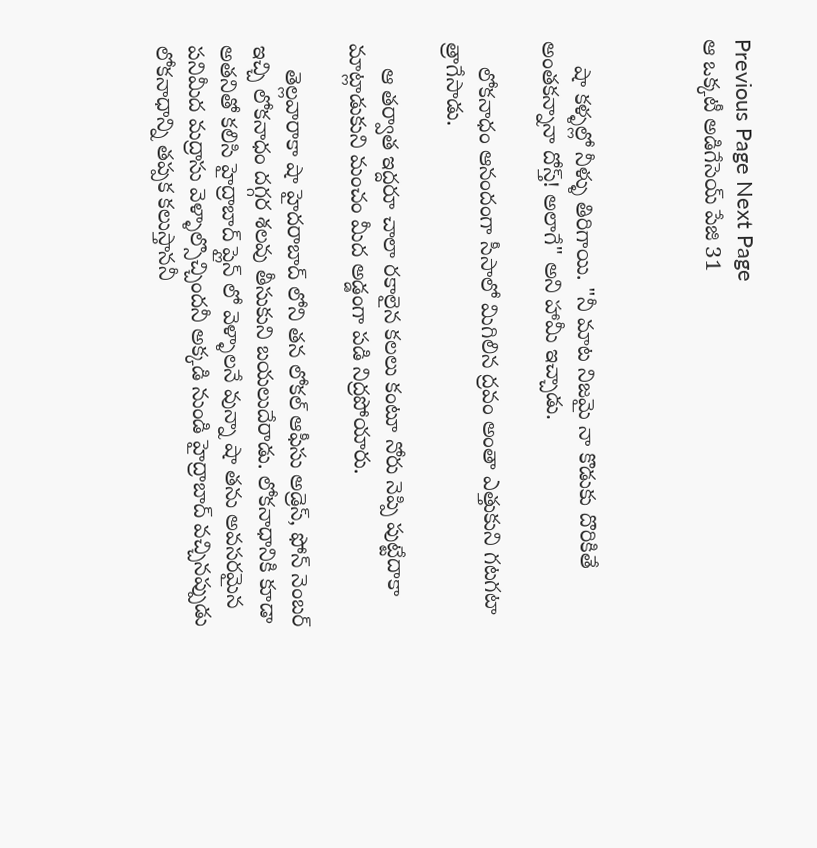Previous Page Next Page
ఆ ఒక్కటీ అడిగేసెయ్ పేజి 31



    షా కళ్ళల్లో నీళ్ళు తిరిగాయి. "నీ మాట నిజమై నా కొడుకు దొరికితే అంతకన్నానా దోస్త్! అలాగే" అని హామీ ఇచ్చాడు.

    లోకనాధం ఆనందంగా సీసాలో మిగిలిన ద్రవం అంతా ఎత్తుకుని గటగటా త్రాగేసాడు.

    ఆ తర్వాత ఇద్దరూ చాలా రకాలైన కలలు కంటూ నోరు నెప్పి పుట్టేదాకా మాట్లాడుకుని మంచం మీద అడ్డంగా పడి నిద్రపోయారు.

    తెల్లవారాకా షా హైదరాబాద్ లోని తన లోకల్ ఆఫీసు అడ్రెస్, ఫోన్ నెంబర్ ఇచ్చి లోకనాధం దగ్గర శలవు తీసుకుని బయలుదేరాడు. లోకనాధానికి కూడా అతనితో కలిసి హైద్రాబాద్ ప్లైన్ లో వెళ్ళాలనే వున్నా షా తను అవసరమైన పనిమీద మద్రాసు వెళ్ళాల్సొచ్చిందనీ అక్కడి నుండి హైద్రాబాద్ వచ్చినప్పుడు లోకనాధాన్ని తప్పక కలుస్తాననీ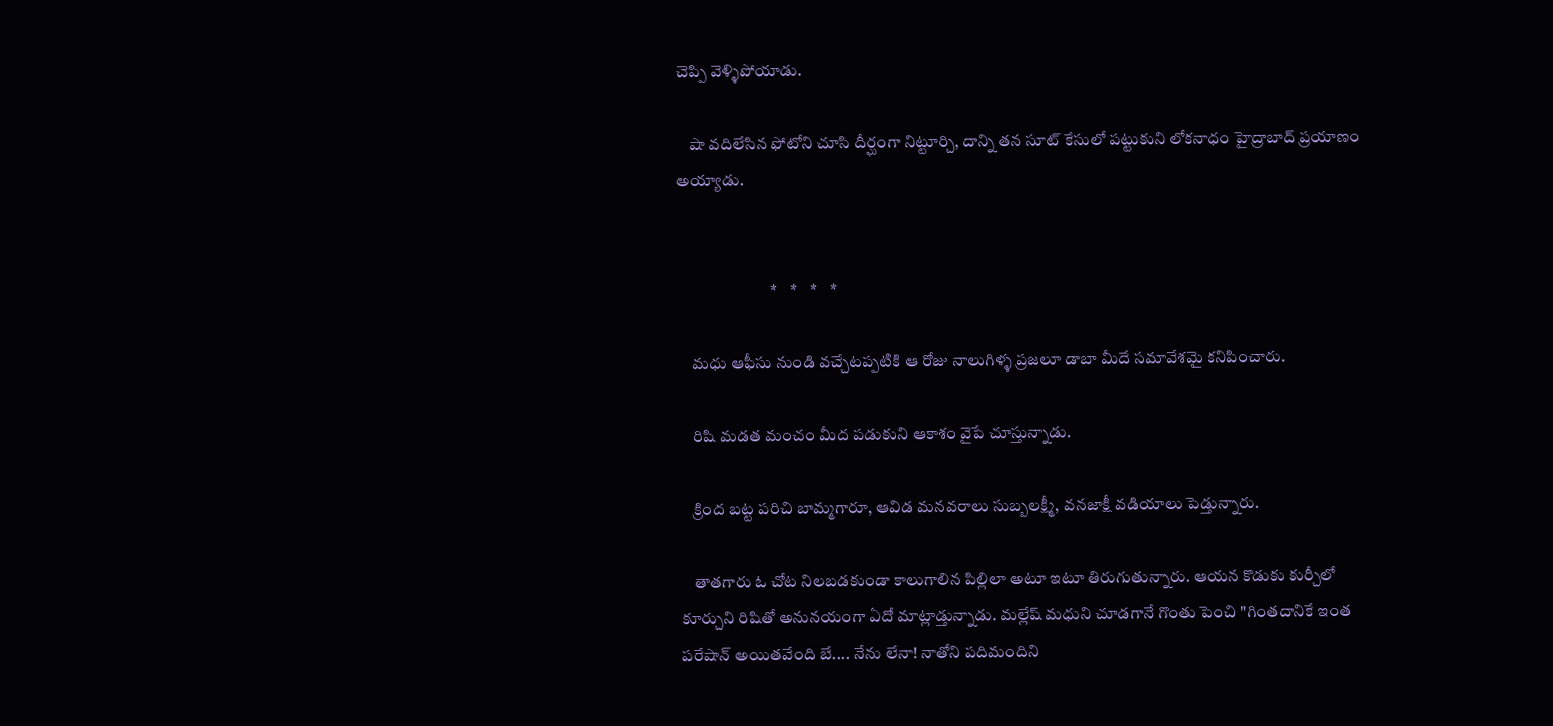చెప్పి వెళ్ళిపోయాడు.

    షా వదిలేసిన ఫోటోని చూసి దీర్ఘంగా నిట్టూర్చి, దాన్ని తన సూట్ కేసులో పట్టుకుని లోకనాధం హైద్రాబాద్ ప్రయాణం అయ్యాడు.


                            *    *    *    *

    మధు ఆఫీసు నుండి వచ్చేటప్పటికి ఆ రోజు నాలుగిళ్ళ ప్రజలూ డాబా మీదే సమావేశమై కనిపించారు.

    రిషి మడత మంచం మీద పడుకుని ఆకాశం వైపే చూస్తున్నాడు.

    క్రింద బట్ట పరిచి బామ్మగారూ, ఆవిడ మనవరాలు సుబ్బలక్ష్మీ, వనజాక్షీ వడియాలు పెడ్తున్నారు.

    తాతగారు ఓ చోట నిలబడకుండా కాలుగాలిన పిల్లిలా అటూ ఇటూ తిరుగుతున్నారు. ఆయన కొడుకు కుర్చీలో కూర్చుని రిషితో అనునయంగా ఏదో మాట్లాడ్తున్నాడు. మల్లేష్ మధుని చూడగానే గొంతు పెంచి "గింతదానికే ఇంత పరేషాన్ అయితవేంది బే.... నేను లేనా! నాతోని పదిమందిని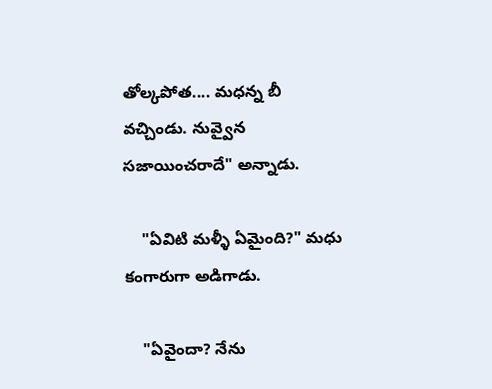తోల్కపోత.... మధన్న బీ వచ్చిండు. నువ్వైన సజాయించరాదే" అన్నాడు.

    "ఏవిటి మళ్ళీ ఏమైంది?" మధు కంగారుగా అడిగాడు.

    "ఏవైందా? నేను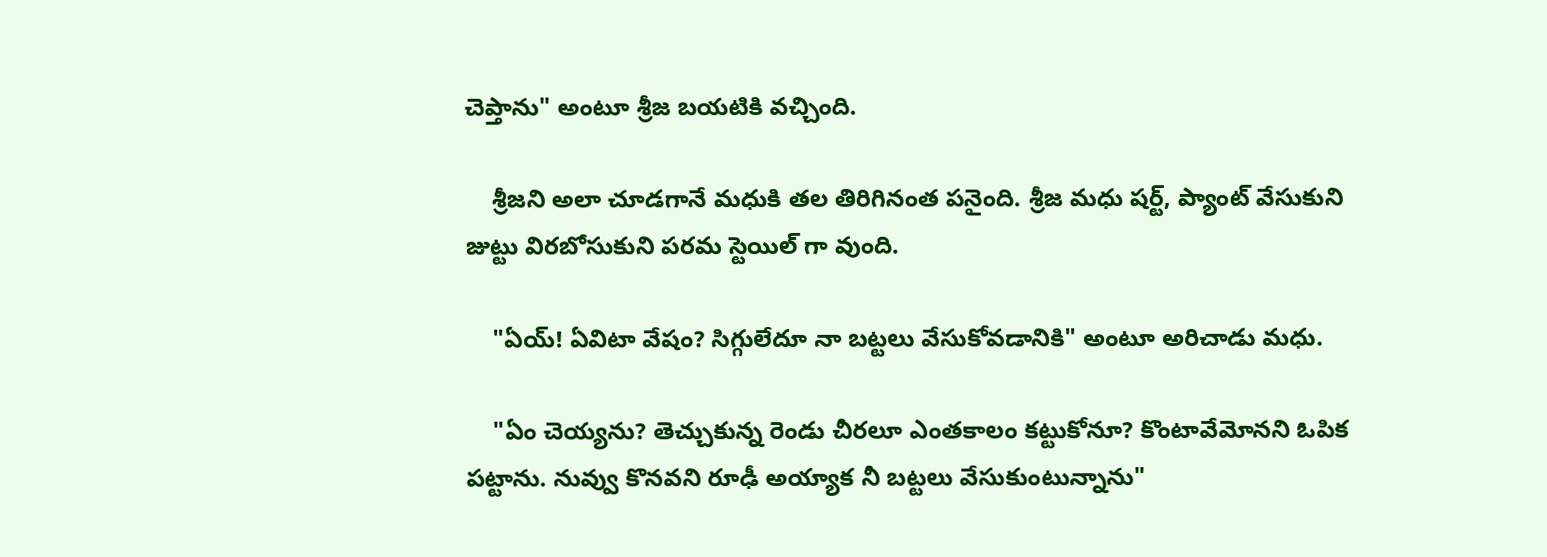చెప్తాను" అంటూ శ్రీజ బయటికి వచ్చింది.

    శ్రీజని అలా చూడగానే మధుకి తల తిరిగినంత పనైంది. శ్రీజ మధు షర్ట్, ప్యాంట్ వేసుకుని జుట్టు విరబోసుకుని పరమ స్టెయిల్ గా వుంది.

    "ఏయ్! ఏవిటా వేషం? సిగ్గులేదూ నా బట్టలు వేసుకోవడానికి" అంటూ అరిచాడు మధు.

    "ఏం చెయ్యను? తెచ్చుకున్న రెండు చీరలూ ఎంతకాలం కట్టుకోనూ? కొంటావేమోనని ఓపిక పట్టాను. నువ్వు కొనవని రూఢీ అయ్యాక నీ బట్టలు వేసుకుంటున్నాను"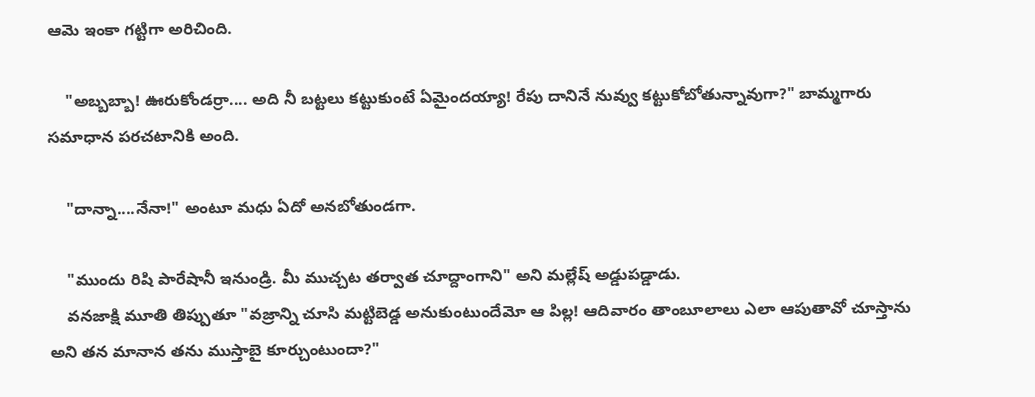ఆమె ఇంకా గట్టిగా అరిచింది.

    "అబ్బబ్బా! ఊరుకోండర్రా.... అది నీ బట్టలు కట్టుకుంటే ఏమైందయ్యా! రేపు దానినే నువ్వు కట్టుకోబోతున్నావుగా?" బామ్మగారు సమాధాన పరచటానికి అంది.

    "దాన్నా....నేనా!" అంటూ మధు ఏదో అనబోతుండగా.

    "ముందు రిషి పారేషానీ ఇనుండ్రి. మీ ముచ్చట తర్వాత చూద్దాంగాని" అని మల్లేష్ అడ్డుపడ్డాడు.
    వనజాక్షి మూతి తిప్పుతూ "వజ్రాన్ని చూసి మట్టిబెడ్డ అనుకుంటుందేమో ఆ పిల్ల! ఆదివారం తాంబూలాలు ఎలా ఆపుతావో చూస్తాను అని తన మానాన తను ముస్తాబై కూర్చుంటుందా?"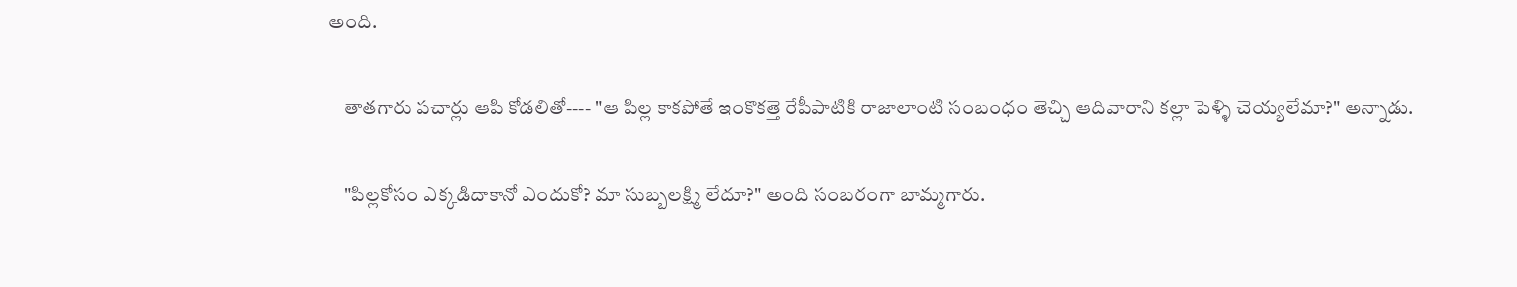అంది.

    తాతగారు పచార్లు ఆపి కోడలితో---- "ఆ పిల్ల కాకపోతే ఇంకొకత్తె రేపీపాటికి రాజాలాంటి సంబంధం తెచ్చి ఆదివారాని కల్లా పెళ్ళి చెయ్యలేమా?" అన్నాడు.

    "పిల్లకోసం ఎక్కడిదాకానో ఎందుకో? మా సుబ్బలక్ష్మి లేదూ?" అంది సంబరంగా బామ్మగారు.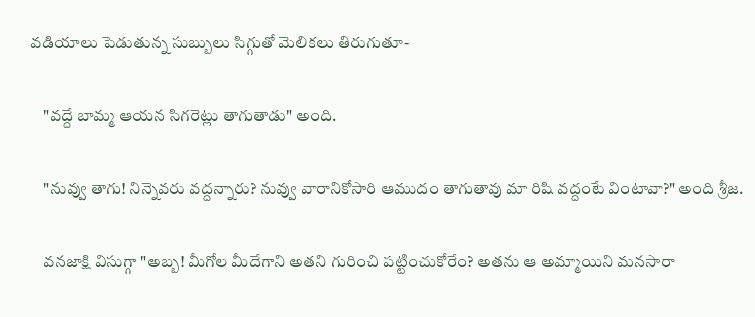వడియాలు పెడుతున్న సుబ్బులు సిగ్గుతో మెలికలు తిరుగుతూ-

    "వద్దే బామ్మ ఆయన సిగరెట్లు తాగుతాడు" అంది.

    "నువ్వు తాగు! నిన్నెవరు వద్దన్నారు? నువ్వు వారానికోసారి ఆముదం తాగుతావు మా రిషి వద్దంటే వింటావా?" అంది శ్రీజ.

    వనజాక్షి విసుగ్గా "అబ్బ! మీగోల మీదేగాని అతని గురించి పట్టించుకోరేం? అతను ఆ అమ్మాయిని మనసారా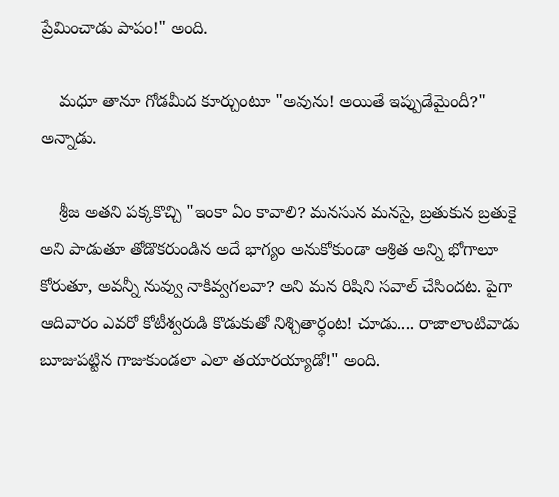ప్రేమించాడు పాపం!" అంది.

    మధూ తానూ గోడమీద కూర్చుంటూ "అవును! అయితే ఇప్పుడేమైందీ?" అన్నాడు.

    శ్రీజ అతని పక్కకొచ్చి "ఇంకా ఏం కావాలి? మనసున మనసై, బ్రతుకున బ్రతుకై అని పాడుతూ తోడొకరుండిన అదే భాగ్యం అనుకోకుండా ఆశ్రిత అన్ని భోగాలూ కోరుతూ, అవన్నీ నువ్వు నాకివ్వగలవా? అని మన రిషిని సవాల్ చేసిందట. పైగా ఆదివారం ఎవరో కోటీశ్వరుడి కొడుకుతో నిశ్చితార్ధంట! చూడు.... రాజాలాంటివాడు బూజుపట్టిన గాజుకుండలా ఎలా తయారయ్యాడో!" అంది.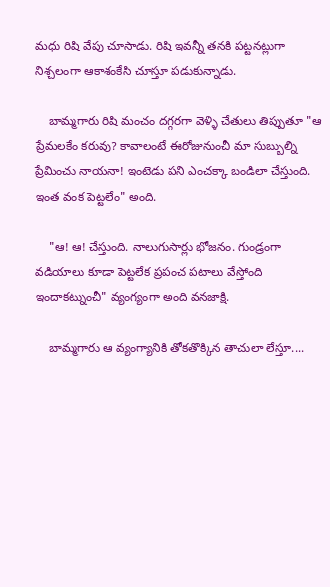మధు రిషి వేపు చూసాడు. రిషి ఇవన్నీ తనకి పట్టనట్లుగా నిశ్చలంగా ఆకాశంకేసి చూస్తూ పడుకున్నాడు.

    బామ్మగారు రిషి మంచం దగ్గరగా వెళ్ళి చేతులు తిప్పుతూ "ఆ ప్రేమలకేం కరువు? కావాలంటే ఈరోజునుంచీ మా సుబ్బుల్ని ప్రేమించు నాయనా! ఇంటెడు పని ఎంచక్కా బండిలా చేస్తుంది. ఇంత వంక పెట్టలేం" అంది.

    "ఆ! ఆ! చేస్తుంది. నాలుగుసార్లు భోజనం. గుండ్రంగా వడియాలు కూడా పెట్టలేక ప్రపంచ పటాలు వేస్తోంది ఇందాకట్నుంచీ" వ్యంగ్యంగా అంది వనజాక్షి.

    బామ్మగారు ఆ వ్యంగ్యానికి తోకతొక్కిన తాచులా లేస్తూ....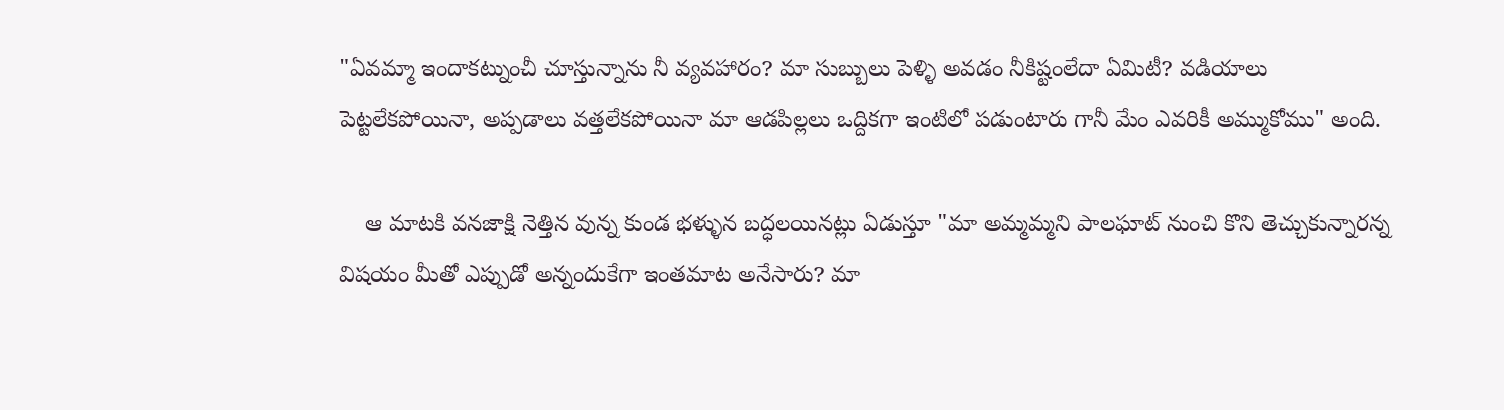"ఏవమ్మా ఇందాకట్నుంచీ చూస్తున్నాను నీ వ్యవహారం? మా సుబ్బులు పెళ్ళి అవడం నీకిష్టంలేదా ఏమిటీ? వడియాలు పెట్టలేకపోయినా, అప్పడాలు వత్తలేకపోయినా మా ఆడపిల్లలు ఒద్దికగా ఇంటిలో పడుంటారు గానీ మేం ఎవరికీ అమ్ముకోము" అంది.

    ఆ మాటకి వనజాక్షి నెత్తిన వున్న కుండ భళ్ళున బద్ధలయినట్లు ఏడుస్తూ "మా అమ్మమ్మని పాలఘాట్ నుంచి కొని తెచ్చుకున్నారన్న విషయం మీతో ఎప్పుడో అన్నందుకేగా ఇంతమాట అనేసారు? మా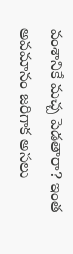వంశానికే మచ్చ పెడతారా? ఇంత అవమానం జరిగాక అసలు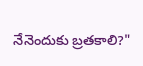నేనెందుకు బ్రతకాలి?"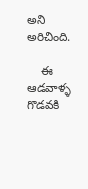అని అరిచింది.

    ఈ ఆడవాళ్ళ గొడవకి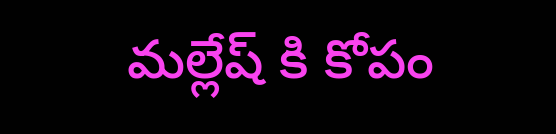మల్లేష్ కి కోపం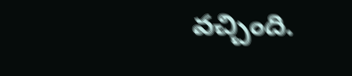వచ్చింది.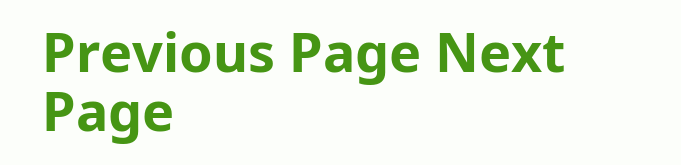Previous Page Next Page